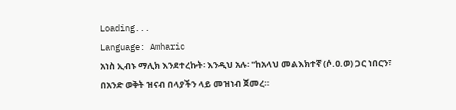Loading...
Language: Amharic
አነስ ኢብኑ ማሊክ እንደተረኩት፡ እንዲህ አሉ፡ "ከአላህ መልእክተኛ (ሶ.ዐ.ወ) ጋር ነበርን፣ በአንድ ወቅት ዝናብ በላያችን ላይ መዝነብ ጀመረ።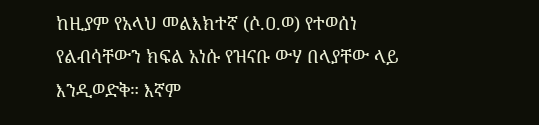ከዚያም የአላህ መልእክተኛ (ሶ.ዐ.ወ) የተወሰነ የልብሳቸውን ክፍል አነሱ የዝናቡ ውሃ በላያቸው ላይ እንዲወድቅ። እኛም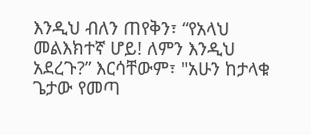እንዲህ ብለን ጠየቅን፣ “የአላህ መልእክተኛ ሆይ! ለምን እንዲህ አደረጉ?” እርሳቸውም፣ "አሁን ከታላቁ ጌታው የመጣ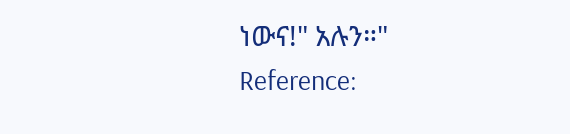ነውና!" አሉን።"
Reference: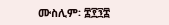ሙስሊም፡ ፰፻፺፰